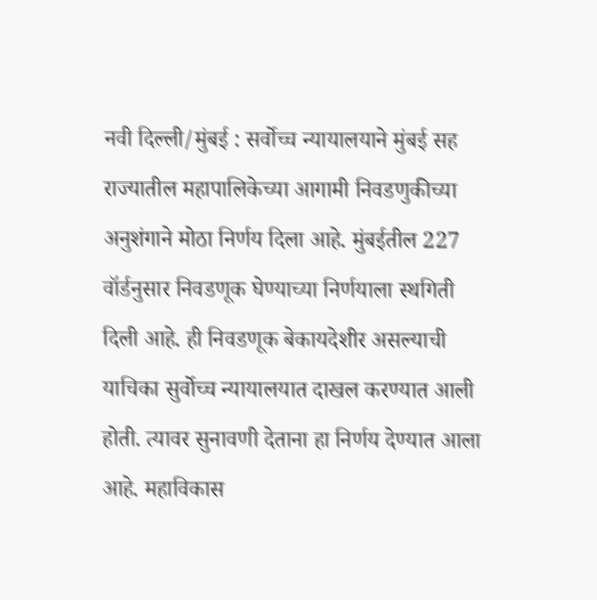नवी दिल्ली/मुंबई : सर्वोच्च न्यायालयाने मुंबई सह राज्यातील महापालिकेच्या आगामी निवडणुकीच्या अनुशंगाने मोठा निर्णय दिला आहे. मुंबईतील 227 वॉर्डनुसार निवडणूक घेण्याच्या निर्णयाला स्थगिती दिली आहे. ही निवडणूक बेकायदेशीर असल्याची याचिका सुर्वोच्च न्यायालयात दाखल करण्यात आली होती. त्यावर सुनावणी देताना हा निर्णय देण्यात आला आहे. महाविकास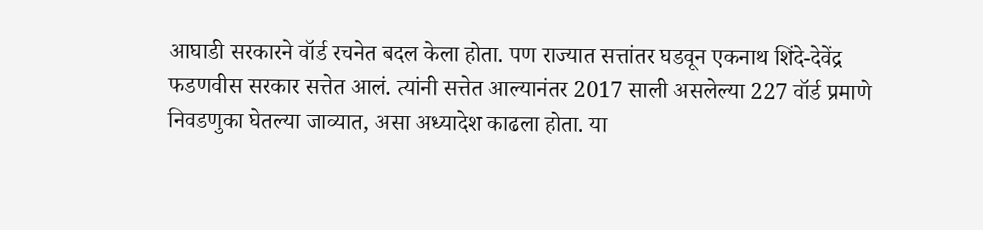आघाडी सरकारने वॉर्ड रचनेत बदल केला होता. पण राज्यात सत्तांतर घडवून एकनाथ शिंदे-देवेंद्र फडणवीस सरकार सत्तेत आलं. त्यांनी सत्तेत आल्यानंतर 2017 साली असलेल्या 227 वॉर्ड प्रमाणे निवडणुका घेतल्या जाव्यात, असा अध्यादेश काढला होता. या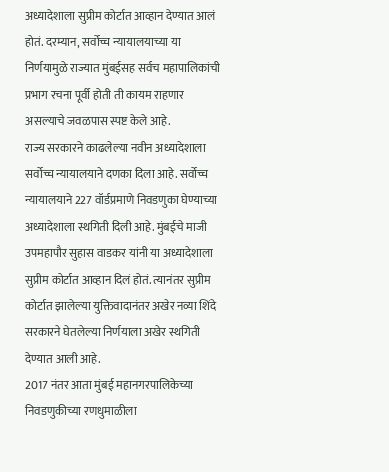अध्यादेशाला सुप्रीम कोर्टात आव्हान देण्यात आलं होतं. दरम्यान, सर्वोच्च न्यायालयाच्या या निर्णयामुळे राज्यात मुंबईसह सर्वच महापालिकांची प्रभाग रचना पूर्वी होती ती कायम राहणार असल्याचे जवळपास स्पष्ट केले आहे.
राज्य सरकारने काढलेल्या नवीन अध्यादेशाला सर्वोच्च न्यायालयाने दणका दिला आहे. सर्वोच्च न्यायालयाने 227 वॉर्डप्रमाणे निवडणुका घेण्याच्या अध्यादेशाला स्थगिती दिली आहे. मुंबईचे माजी उपमहापौर सुहास वाडकर यांनी या अध्यादेशाला सुप्रीम कोर्टात आव्हान दिलं होतं. त्यानंतर सुप्रीम कोर्टात झालेल्या युक्तिवादानंतर अखेर नव्या शिंदे सरकारने घेतलेल्या निर्णयाला अखेर स्थगिती देण्यात आली आहे.
2017 नंतर आता मुंबई महानगरपालिकेच्या निवडणुकीच्या रणधुमाळीला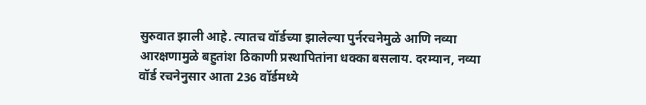सुरुवात झाली आहे. त्यातच वॉर्डच्या झालेल्या पुर्नरचनेमुळे आणि नव्या आरक्षणामुळे बहुतांश ठिकाणी प्रस्थापितांना धक्का बसलाय. दरम्यान, नव्या वॉर्ड रचनेनुसार आता 236 वॉर्डमध्ये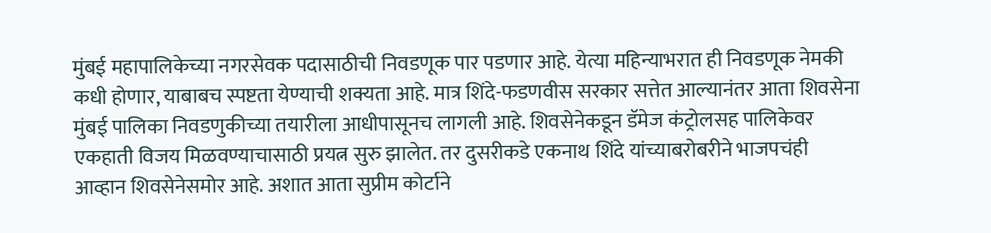मुंबई महापालिकेच्या नगरसेवक पदासाठीची निवडणूक पार पडणार आहे. येत्या महिन्याभरात ही निवडणूक नेमकी कधी होणार, याबाबच स्पष्टता येण्याची शक्यता आहे. मात्र शिंदे-फडणवीस सरकार सत्तेत आल्यानंतर आता शिवसेना मुंबई पालिका निवडणुकीच्या तयारीला आधीपासूनच लागली आहे. शिवसेनेकडून डॅमेज कंट्रोलसह पालिकेवर एकहाती विजय मिळवण्याचासाठी प्रयत्न सुरु झालेत. तर दुसरीकडे एकनाथ शिंदे यांच्याबरोबरीने भाजपचंही आव्हान शिवसेनेसमोर आहे. अशात आता सुप्रीम कोर्टाने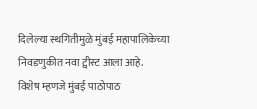दिलेल्या स्थगितीमुळे मुंबई महापालिकेच्या निवडणुकीत नवा ट्वीस्ट आला आहे.
विशेष म्हणजे मुंबई पाठोपाठ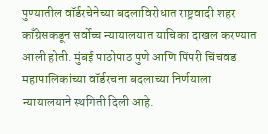पुण्यातील वॉर्डरचेनेच्या बदलाविरोधात राष्ट्रवादी शहर काँग्रेसकडून सर्वोच्च न्यायालयात याचिका दाखल करण्यात आली होती. मुंबई पाठोपाठ पुणे आणि पिंपरी चिंचवड महापालिकांच्या वॉर्डरचना बदलाच्या निर्णयाला न्यायालयाने स्थगिती दिली आहे.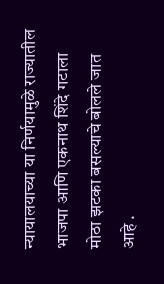न्यायालयाच्या या निर्णयामुळे राज्यातील भाजपा आणि एकनाथ शिंदे गटाला मोठा झटका बसल्याचे बोलले जात आहे .